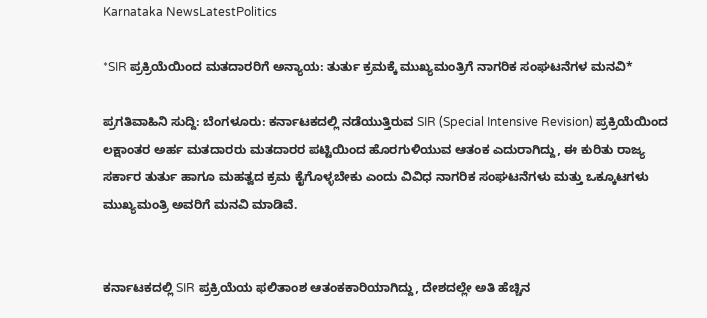Karnataka NewsLatestPolitics

*SIR ಪ್ರಕ್ರಿಯೆಯಿಂದ ಮತದಾರರಿಗೆ ಅನ್ಯಾಯ: ತುರ್ತು ಕ್ರಮಕ್ಕೆ ಮುಖ್ಯಮಂತ್ರಿಗೆ ನಾಗರಿಕ ಸಂಘಟನೆಗಳ ಮನವಿ*

ಪ್ರಗತಿವಾಹಿನಿ ಸುದ್ದಿ: ಬೆಂಗಳೂರು: ಕರ್ನಾಟಕದಲ್ಲಿ ನಡೆಯುತ್ತಿರುವ SIR (Special Intensive Revision) ಪ್ರಕ್ರಿಯೆಯಿಂದ ಲಕ್ಷಾಂತರ ಅರ್ಹ ಮತದಾರರು ಮತದಾರರ ಪಟ್ಟಿಯಿಂದ ಹೊರಗುಳಿಯುವ ಆತಂಕ ಎದುರಾಗಿದ್ದು, ಈ ಕುರಿತು ರಾಜ್ಯ ಸರ್ಕಾರ ತುರ್ತು ಹಾಗೂ ಮಹತ್ವದ ಕ್ರಮ ಕೈಗೊಳ್ಳಬೇಕು ಎಂದು ವಿವಿಧ ನಾಗರಿಕ ಸಂಘಟನೆಗಳು ಮತ್ತು ಒಕ್ಕೂಟಗಳು ಮುಖ್ಯಮಂತ್ರಿ ಅವರಿಗೆ ಮನವಿ ಮಾಡಿವೆ.


ಕರ್ನಾಟಕದಲ್ಲಿ SIR ಪ್ರಕ್ರಿಯೆಯ ಫಲಿತಾಂಶ ಆತಂಕಕಾರಿಯಾಗಿದ್ದು, ದೇಶದಲ್ಲೇ ಅತಿ ಹೆಚ್ಚಿನ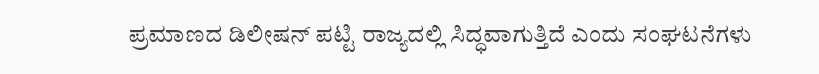ಪ್ರಮಾಣದ ಡಿಲೀಷನ್ ಪಟ್ಟಿ ರಾಜ್ಯದಲ್ಲಿ ಸಿದ್ಧವಾಗುತ್ತಿದೆ ಎಂದು ಸಂಘಟನೆಗಳು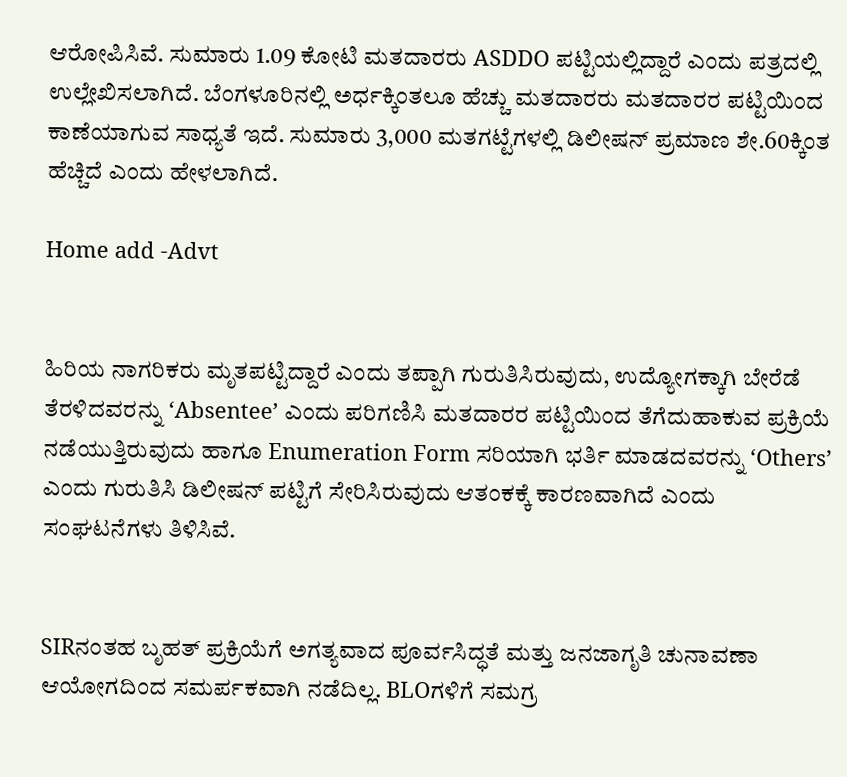ಆರೋಪಿಸಿವೆ. ಸುಮಾರು 1.09 ಕೋಟಿ ಮತದಾರರು ASDDO ಪಟ್ಟಿಯಲ್ಲಿದ್ದಾರೆ ಎಂದು ಪತ್ರದಲ್ಲಿ ಉಲ್ಲೇಖಿಸಲಾಗಿದೆ. ಬೆಂಗಳೂರಿನಲ್ಲಿ ಅರ್ಧಕ್ಕಿಂತಲೂ ಹೆಚ್ಚು ಮತದಾರರು ಮತದಾರರ ಪಟ್ಟಿಯಿಂದ ಕಾಣೆಯಾಗುವ ಸಾಧ್ಯತೆ ಇದೆ. ಸುಮಾರು 3,000 ಮತಗಟ್ಟೆಗಳಲ್ಲಿ ಡಿಲೀಷನ್ ಪ್ರಮಾಣ ಶೇ.60ಕ್ಕಿಂತ ಹೆಚ್ಚಿದೆ ಎಂದು ಹೇಳಲಾಗಿದೆ.

Home add -Advt


ಹಿರಿಯ ನಾಗರಿಕರು ಮೃತಪಟ್ಟಿದ್ದಾರೆ ಎಂದು ತಪ್ಪಾಗಿ ಗುರುತಿಸಿರುವುದು, ಉದ್ಯೋಗಕ್ಕಾಗಿ ಬೇರೆಡೆ ತೆರಳಿದವರನ್ನು ‘Absentee’ ಎಂದು ಪರಿಗಣಿಸಿ ಮತದಾರರ ಪಟ್ಟಿಯಿಂದ ತೆಗೆದುಹಾಕುವ ಪ್ರಕ್ರಿಯೆ ನಡೆಯುತ್ತಿರುವುದು ಹಾಗೂ Enumeration Form ಸರಿಯಾಗಿ ಭರ್ತಿ ಮಾಡದವರನ್ನು ‘Others’ ಎಂದು ಗುರುತಿಸಿ ಡಿಲೀಷನ್ ಪಟ್ಟಿಗೆ ಸೇರಿಸಿರುವುದು ಆತಂಕಕ್ಕೆ ಕಾರಣವಾಗಿದೆ ಎಂದು ಸಂಘಟನೆಗಳು ತಿಳಿಸಿವೆ.


SIRನಂತಹ ಬೃಹತ್ ಪ್ರಕ್ರಿಯೆಗೆ ಅಗತ್ಯವಾದ ಪೂರ್ವಸಿದ್ಧತೆ ಮತ್ತು ಜನಜಾಗೃತಿ ಚುನಾವಣಾ ಆಯೋಗದಿಂದ ಸಮರ್ಪಕವಾಗಿ ನಡೆದಿಲ್ಲ. BLOಗಳಿಗೆ ಸಮಗ್ರ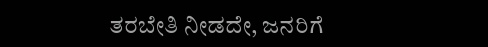ತರಬೇತಿ ನೀಡದೇ, ಜನರಿಗೆ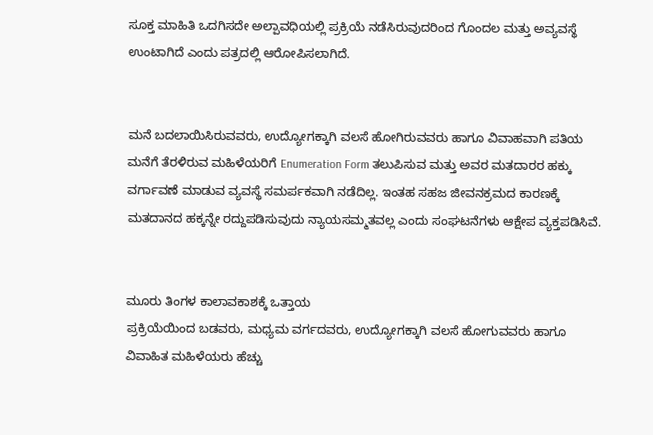ಸೂಕ್ತ ಮಾಹಿತಿ ಒದಗಿಸದೇ ಅಲ್ಪಾವಧಿಯಲ್ಲಿ ಪ್ರಕ್ರಿಯೆ ನಡೆಸಿರುವುದರಿಂದ ಗೊಂದಲ ಮತ್ತು ಅವ್ಯವಸ್ಥೆ ಉಂಟಾಗಿದೆ ಎಂದು ಪತ್ರದಲ್ಲಿ ಆರೋಪಿಸಲಾಗಿದೆ.


ಮನೆ ಬದಲಾಯಿಸಿರುವವರು, ಉದ್ಯೋಗಕ್ಕಾಗಿ ವಲಸೆ ಹೋಗಿರುವವರು ಹಾಗೂ ವಿವಾಹವಾಗಿ ಪತಿಯ ಮನೆಗೆ ತೆರಳಿರುವ ಮಹಿಳೆಯರಿಗೆ Enumeration Form ತಲುಪಿಸುವ ಮತ್ತು ಅವರ ಮತದಾರರ ಹಕ್ಕು ವರ್ಗಾವಣೆ ಮಾಡುವ ವ್ಯವಸ್ಥೆ ಸಮರ್ಪಕವಾಗಿ ನಡೆದಿಲ್ಲ. ಇಂತಹ ಸಹಜ ಜೀವನಕ್ರಮದ ಕಾರಣಕ್ಕೆ ಮತದಾನದ ಹಕ್ಕನ್ನೇ ರದ್ದುಪಡಿಸುವುದು ನ್ಯಾಯಸಮ್ಮತವಲ್ಲ ಎಂದು ಸಂಘಟನೆಗಳು ಆಕ್ಷೇಪ ವ್ಯಕ್ತಪಡಿಸಿವೆ.


ಮೂರು ತಿಂಗಳ ಕಾಲಾವಕಾಶಕ್ಕೆ ಒತ್ತಾಯ
ಪ್ರಕ್ರಿಯೆಯಿಂದ ಬಡವರು, ಮಧ್ಯಮ ವರ್ಗದವರು, ಉದ್ಯೋಗಕ್ಕಾಗಿ ವಲಸೆ ಹೋಗುವವರು ಹಾಗೂ ವಿವಾಹಿತ ಮಹಿಳೆಯರು ಹೆಚ್ಚು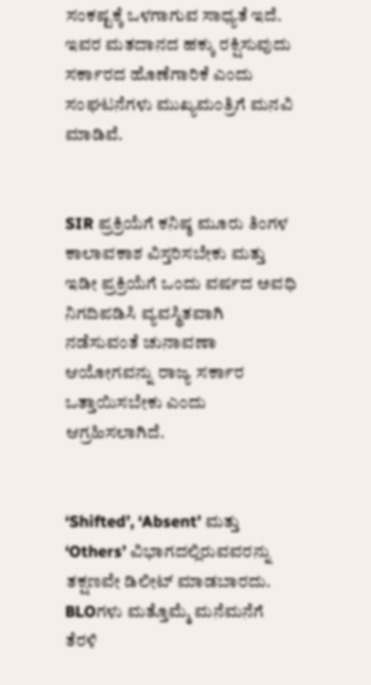ಸಂಕಷ್ಟಕ್ಕೆ ಒಳಗಾಗುವ ಸಾಧ್ಯತೆ ಇದೆ. ಇವರ ಮತದಾನದ ಹಕ್ಕು ರಕ್ಷಿಸುವುದು ಸರ್ಕಾರದ ಹೊಣೆಗಾರಿಕೆ ಎಂದು ಸಂಘಟನೆಗಳು ಮುಖ್ಯಮಂತ್ರಿಗೆ ಮನವಿ ಮಾಡಿವೆ.


SIR ಪ್ರಕ್ರಿಯೆಗೆ ಕನಿಷ್ಠ ಮೂರು ತಿಂಗಳ ಕಾಲಾವಕಾಶ ವಿಸ್ತರಿಸಬೇಕು ಮತ್ತು ಇಡೀ ಪ್ರಕ್ರಿಯೆಗೆ ಒಂದು ವರ್ಷದ ಅವಧಿ ನಿಗದಿಪಡಿಸಿ ವ್ಯವಸ್ಥಿತವಾಗಿ ನಡೆಸುವಂತೆ ಚುನಾವಣಾ ಆಯೋಗವನ್ನು ರಾಜ್ಯ ಸರ್ಕಾರ ಒತ್ತಾಯಿಸಬೇಕು ಎಂದು ಆಗ್ರಹಿಸಲಾಗಿದೆ.


‘Shifted’, ‘Absent’ ಮತ್ತು ‘Others’ ವಿಭಾಗದಲ್ಲಿರುವವರನ್ನು ತಕ್ಷಣವೇ ಡಿಲೀಟ್ ಮಾಡಬಾರದು. BLOಗಳು ಮತ್ತೊಮ್ಮೆ ಮನೆಮನೆಗೆ ತೆರಳಿ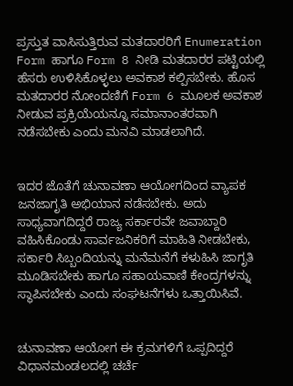ಪ್ರಸ್ತುತ ವಾಸಿಸುತ್ತಿರುವ ಮತದಾರರಿಗೆ Enumeration Form ಹಾಗೂ Form 8 ನೀಡಿ ಮತದಾರರ ಪಟ್ಟಿಯಲ್ಲಿ ಹೆಸರು ಉಳಿಸಿಕೊಳ್ಳಲು ಅವಕಾಶ ಕಲ್ಪಿಸಬೇಕು. ಹೊಸ ಮತದಾರರ ನೋಂದಣಿಗೆ Form 6 ಮೂಲಕ ಅವಕಾಶ ನೀಡುವ ಪ್ರಕ್ರಿಯೆಯನ್ನೂ ಸಮಾನಾಂತರವಾಗಿ ನಡೆಸಬೇಕು ಎಂದು ಮನವಿ ಮಾಡಲಾಗಿದೆ.


ಇದರ ಜೊತೆಗೆ ಚುನಾವಣಾ ಆಯೋಗದಿಂದ ವ್ಯಾಪಕ ಜನಜಾಗೃತಿ ಅಭಿಯಾನ ನಡೆಸಬೇಕು. ಅದು ಸಾಧ್ಯವಾಗದಿದ್ದರೆ ರಾಜ್ಯ ಸರ್ಕಾರವೇ ಜವಾಬ್ದಾರಿ ವಹಿಸಿಕೊಂಡು ಸಾರ್ವಜನಿಕರಿಗೆ ಮಾಹಿತಿ ನೀಡಬೇಕು, ಸರ್ಕಾರಿ ಸಿಬ್ಬಂದಿಯನ್ನು ಮನೆಮನೆಗೆ ಕಳುಹಿಸಿ ಜಾಗೃತಿ ಮೂಡಿಸಬೇಕು ಹಾಗೂ ಸಹಾಯವಾಣಿ ಕೇಂದ್ರಗಳನ್ನು ಸ್ಥಾಪಿಸಬೇಕು ಎಂದು ಸಂಘಟನೆಗಳು ಒತ್ತಾಯಿಸಿವೆ.


ಚುನಾವಣಾ ಆಯೋಗ ಈ ಕ್ರಮಗಳಿಗೆ ಒಪ್ಪದಿದ್ದರೆ ವಿಧಾನಮಂಡಲದಲ್ಲಿ ಚರ್ಚೆ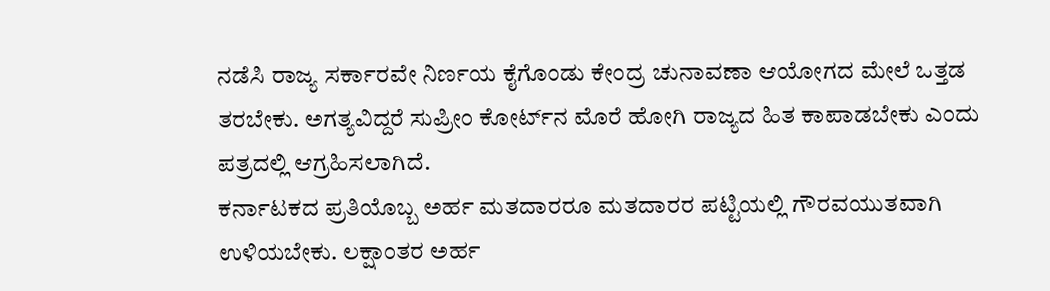ನಡೆಸಿ ರಾಜ್ಯ ಸರ್ಕಾರವೇ ನಿರ್ಣಯ ಕೈಗೊಂಡು ಕೇಂದ್ರ ಚುನಾವಣಾ ಆಯೋಗದ ಮೇಲೆ ಒತ್ತಡ ತರಬೇಕು. ಅಗತ್ಯವಿದ್ದರೆ ಸುಪ್ರೀಂ ಕೋರ್ಟ್‌ನ ಮೊರೆ ಹೋಗಿ ರಾಜ್ಯದ ಹಿತ ಕಾಪಾಡಬೇಕು ಎಂದು ಪತ್ರದಲ್ಲಿ ಆಗ್ರಹಿಸಲಾಗಿದೆ.
ಕರ್ನಾಟಕದ ಪ್ರತಿಯೊಬ್ಬ ಅರ್ಹ ಮತದಾರರೂ ಮತದಾರರ ಪಟ್ಟಿಯಲ್ಲಿ ಗೌರವಯುತವಾಗಿ ಉಳಿಯಬೇಕು. ಲಕ್ಷಾಂತರ ಅರ್ಹ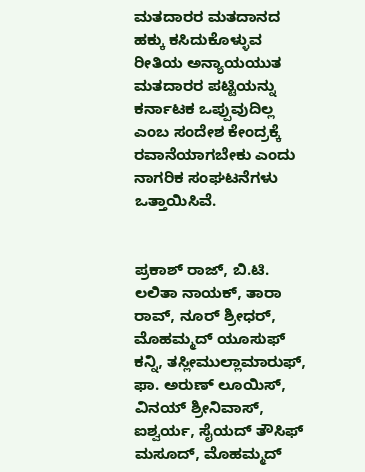ಮತದಾರರ ಮತದಾನದ ಹಕ್ಕು ಕಸಿದುಕೊಳ್ಳುವ ರೀತಿಯ ಅನ್ಯಾಯಯುತ ಮತದಾರರ ಪಟ್ಟಿಯನ್ನು ಕರ್ನಾಟಕ ಒಪ್ಪುವುದಿಲ್ಲ ಎಂಬ ಸಂದೇಶ ಕೇಂದ್ರಕ್ಕೆ ರವಾನೆಯಾಗಬೇಕು ಎಂದು ನಾಗರಿಕ ಸಂಘಟನೆಗಳು ಒತ್ತಾಯಿಸಿವೆ.


ಪ್ರಕಾಶ್ ರಾಜ್, ಬಿ.ಟಿ. ಲಲಿತಾ ನಾಯಕ್, ತಾರಾ ರಾವ್, ನೂರ್ ಶ್ರೀಧರ್, ಮೊಹಮ್ಮದ್ ಯೂಸುಫ್ ಕನ್ನಿ, ತಸ್ಲೀಮುಲ್ಲಾಮಾರುಫ್, ಫಾ. ಅರುಣ್ ಲೂಯಿಸ್, ವಿನಯ್ ಶ್ರೀನಿವಾಸ್, ಐಶ್ವರ್ಯ, ಸೈಯದ್ ತೌಸಿಫ್ ಮಸೂದ್, ಮೊಹಮ್ಮದ್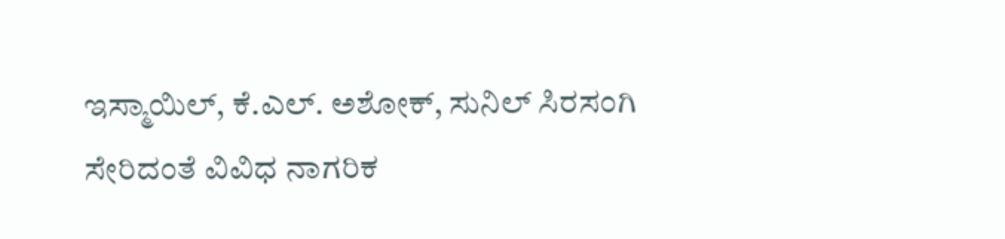ಇಸ್ಮಾಯಿಲ್, ಕೆ.ಎಲ್. ಅಶೋಕ್, ಸುನಿಲ್ ಸಿರಸಂಗಿ ಸೇರಿದಂತೆ ವಿವಿಧ ನಾಗರಿಕ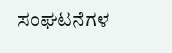ಸಂಘಟನೆಗಳ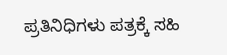ಪ್ರತಿನಿಧಿಗಳು ಪತ್ರಕ್ಕೆ ಸಹಿ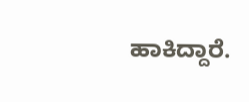ಹಾಕಿದ್ದಾರೆ.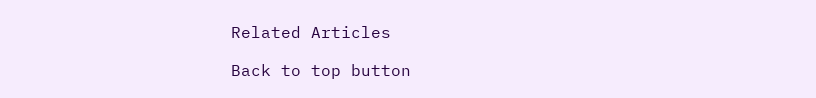Related Articles

Back to top button